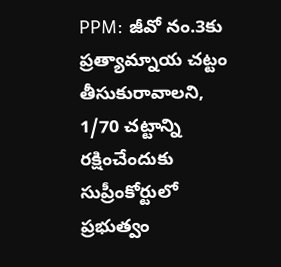PPM: జీవో నం.3కు ప్రత్యామ్నాయ చట్టం తీసుకురావాలని, 1/70 చట్టాన్ని రక్షించేందుకు సుప్రీంకోర్టులో ప్రభుత్వం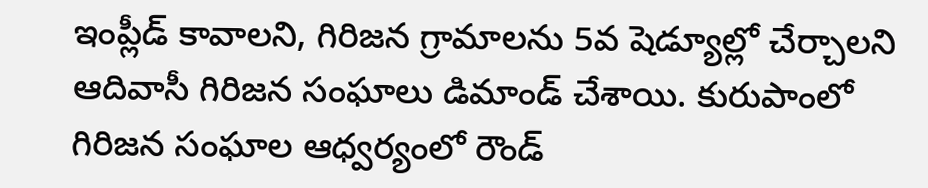ఇంప్లీడ్ కావాలని, గిరిజన గ్రామాలను 5వ షెడ్యూల్లో చేర్చాలని ఆదివాసీ గిరిజన సంఘాలు డిమాండ్ చేశాయి. కురుపాంలో గిరిజన సంఘాల ఆధ్వర్యంలో రౌండ్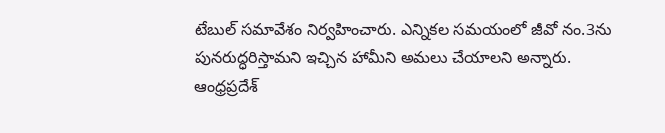టేబుల్ సమావేశం నిర్వహించారు. ఎన్నికల సమయంలో జీవో నం.3ను పునరుద్ధరిస్తామని ఇచ్చిన హామీని అమలు చేయాలని అన్నారు.
ఆంధ్రప్రదేశ్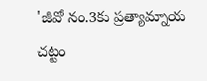'జీవో నం.3కు ప్రత్యామ్నాయ చట్టం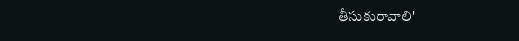తీసుకురావాలి'